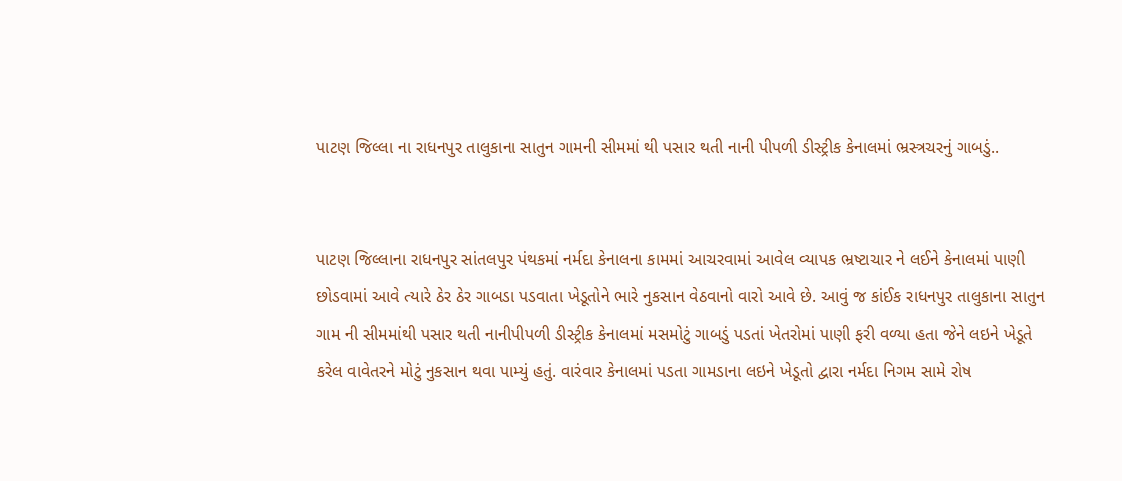પાટણ જિલ્લા ના રાધનપુર તાલુકાના સાતુન ગામની સીમમાં થી પસાર થતી નાની પીપળી ડીસ્ટ્રીક કેનાલમાં ભ્રસ્ત્રચરનું ગાબડું..


પાટણ જિલ્લાના રાધનપુર સાંતલપુર પંથકમાં નર્મદા કેનાલના કામમાં આચરવામાં આવેલ વ્યાપક ભ્રષ્ટાચાર ને લઈને કેનાલમાં પાણી છોડવામાં આવે ત્યારે ઠેર ઠેર ગાબડા પડવાતા ખેડૂતોને ભારે નુકસાન વેઠવાનો વારો આવે છે. આવું જ કાંઈક રાધનપુર તાલુકાના સાતુન ગામ ની સીમમાંથી પસાર થતી નાનીપીપળી ડીસ્ટ્રીક કેનાલમાં મસમોટું ગાબડું પડતાં ખેતરોમાં પાણી ફરી વળ્યા હતા જેને લઇને ખેડૂતે કરેલ વાવેતરને મોટું નુકસાન થવા પામ્યું હતું. વારંવાર કેનાલમાં પડતા ગામડાના લઇને ખેડૂતો દ્વારા નર્મદા નિગમ સામે રોષ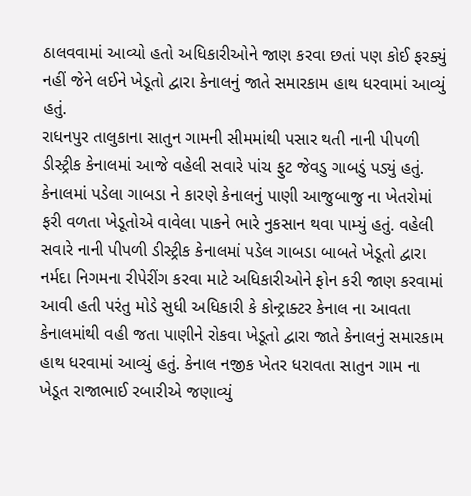ઠાલવવામાં આવ્યો હતો અધિકારીઓને જાણ કરવા છતાં પણ કોઈ ફરક્યું નહીં જેને લઈને ખેડૂતો દ્વારા કેનાલનું જાતે સમારકામ હાથ ધરવામાં આવ્યું હતું.
રાધનપુર તાલુકાના સાતુન ગામની સીમમાંથી પસાર થતી નાની પીપળી ડીસ્ટ્રીક કેનાલમાં આજે વહેલી સવારે પાંચ ફુટ જેવડુ ગાબડું પડ્યું હતું. કેનાલમાં પડેલા ગાબડા ને કારણે કેનાલનું પાણી આજુબાજુ ના ખેતરોમાં ફરી વળતા ખેડૂતોએ વાવેલા પાકને ભારે નુકસાન થવા પામ્યું હતું. વહેલી સવારે નાની પીપળી ડીસ્ટ્રીક કેનાલમાં પડેલ ગાબડા બાબતે ખેડૂતો દ્વારા નર્મદા નિગમના રીપેરીંગ કરવા માટે અધિકારીઓને ફોન કરી જાણ કરવામાં આવી હતી પરંતુ મોડે સુધી અધિકારી કે કોન્ટ્રાક્ટર કેનાલ ના આવતા કેનાલમાંથી વહી જતા પાણીને રોકવા ખેડૂતો દ્વારા જાતે કેનાલનું સમારકામ હાથ ધરવામાં આવ્યું હતું. કેનાલ નજીક ખેતર ધરાવતા સાતુન ગામ ના ખેડૂત રાજાભાઈ રબારીએ જણાવ્યું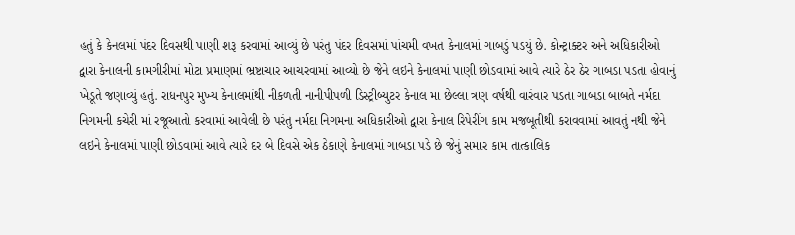હતું કે કેનલમાં પંદર દિવસથી પાણી શરૂ કરવામાં આવ્યું છે પરંતુ પંદર દિવસમાં પાંચમી વખત કેનાલમાં ગાબડું પડયું છે. કોન્ટ્રાક્ટર અને અધિકારીઓ દ્વારા કેનાલની કામગીરીમાં મોટા પ્રમાણમાં ભ્રષ્ટાચાર આચરવામાં આવ્યો છે જેને લઇને કેનાલમાં પાણી છોડવામાં આવે ત્યારે ઠેર ઠેર ગાબડા પડતા હોવાનું ખેડૂતે જણાવ્યું હતું. રાધનપુર મુખ્ય કેનાલમાંથી નીકળતી નાનીપીપળી ડિસ્ટ્રીબ્યુટર કેનાલ મા છેલ્લા ત્રણ વર્ષથી વારંવાર પડતા ગાબડા બાબતે નર્મદા નિગમની કચેરી માં રજૂઆતો કરવામાં આવેલી છે પરંતુ નર્મદા નિગમના અધિકારીઓ દ્વારા કેનાલ રિપેરીંગ કામ મજબૂતીથી કરાવવામાં આવતું નથી જેને લઇને કેનાલમાં પાણી છોડવામાં આવે ત્યારે દર બે દિવસે એક ઠેકાણે કેનાલમાં ગાબડા પડે છે જેનું સમાર કામ તાત્કાલિક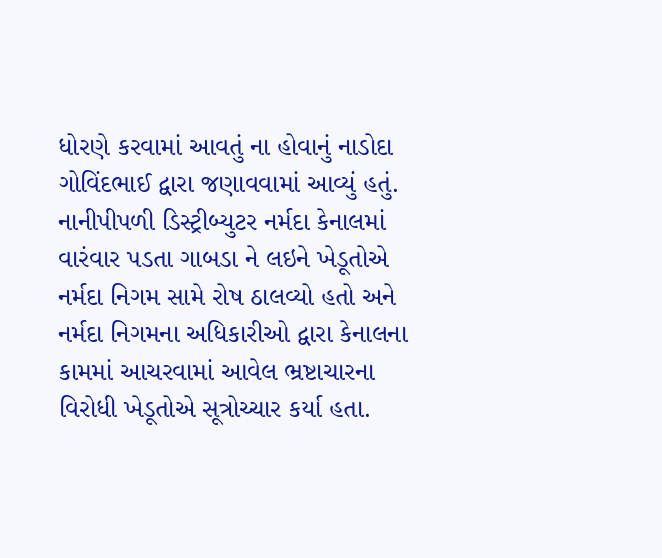ધોરણે કરવામાં આવતું ના હોવાનું નાડોદા ગોવિંદભાઈ દ્વારા જણાવવામાં આવ્યું હતું. નાનીપીપળી ડિસ્ટ્રીબ્યુટર નર્મદા કેનાલમાં વારંવાર પડતા ગાબડા ને લઇને ખેડૂતોએ નર્મદા નિગમ સામે રોષ ઠાલવ્યો હતો અને નર્મદા નિગમના અધિકારીઓ દ્વારા કેનાલના કામમાં આચરવામાં આવેલ ભ્રષ્ટાચારના વિરોધી ખેડૂતોએ સૂત્રોચ્ચાર કર્યા હતા.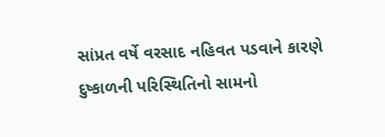સાંપ્રત વર્ષે વરસાદ નહિવત પડવાને કારણે દુષ્કાળની પરિસ્થિતિનો સામનો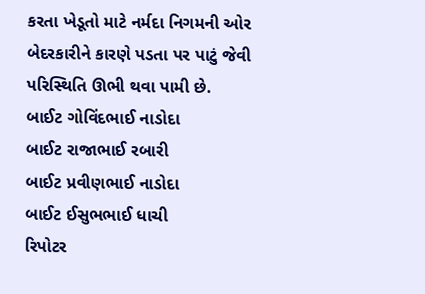કરતા ખેડૂતો માટે નર્મદા નિગમની ઓર બેદરકારીને કારણે પડતા પર પાટું જેવી પરિસ્થિતિ ઊભી થવા પામી છે.
બાઈટ ગોવિંદભાઈ નાડોદા
બાઈટ રાજાભાઈ રબારી
બાઈટ પ્રવીણભાઈ નાડોદા
બાઈટ ઈસુભભાઈ ધાચી
રિપોટર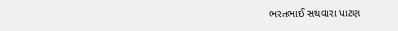ભરતભાઈ સથવારા પાટણ